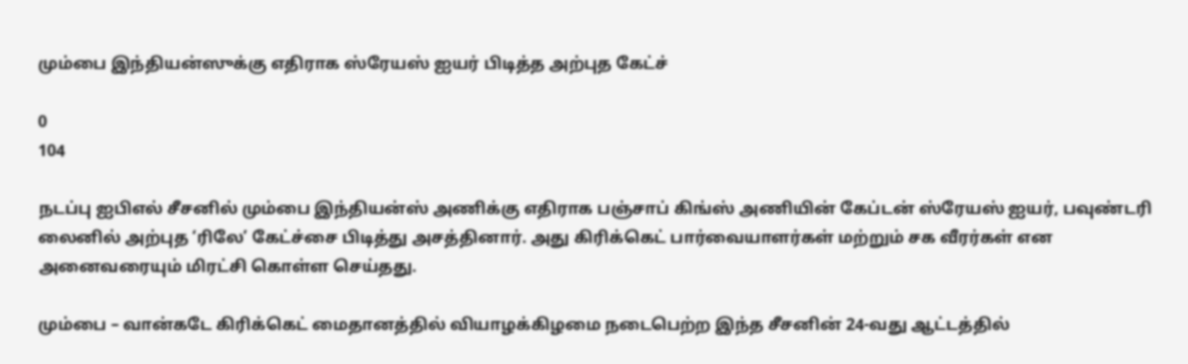மும்பை இந்தியன்ஸுக்கு எதிராக ஸ்ரேயஸ் ஐயர் பிடித்த அற்புத கேட்ச்

0
104

நடப்பு ஐபிஎல் சீசனில் மும்பை இந்தியன்ஸ் அணிக்கு எதிராக பஞ்சாப் கிங்ஸ் அணியின் கேப்டன் ஸ்ரேயஸ் ஐயர், பவுண்டரி லைனில் அற்புத ‘ரிலே’ கேட்ச்சை பிடித்து அசத்தினார். அது கிரிக்கெட் பார்வையாளர்கள் மற்றும் சக வீரர்கள் என அனைவரையும் மிரட்சி கொள்ள செய்தது.

மும்பை – வான்கடே கிரிக்கெட் மைதானத்தில் வியாழக்கிழமை நடைபெற்ற இந்த சீசனின் 24-வது ஆட்டத்தில்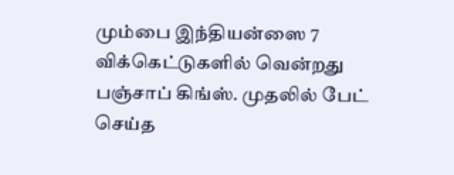மும்பை இந்தியன்ஸை 7 விக்கெட்டுகளில் வென்றது பஞ்சாப் கிங்ஸ். முதலில் பேட் செய்த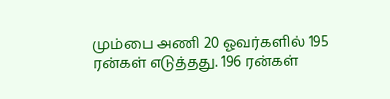மும்பை அணி 20 ஓவர்களில் 195 ரன்கள் எடுத்தது. 196 ரன்கள்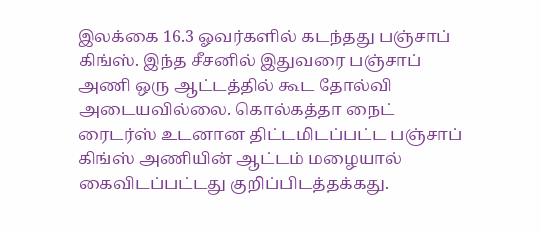இலக்கை 16.3 ஓவர்களில் கடந்தது பஞ்சாப் கிங்ஸ். இந்த சீசனில் இதுவரை பஞ்சாப் அணி ஒரு ஆட்டத்தில் கூட தோல்வி அடையவில்லை. கொல்கத்தா நைட் ரைடர்ஸ் உடனான திட்டமிடப்பட்ட பஞ்சாப் கிங்ஸ் அணியின் ஆட்டம் மழையால் கைவிடப்பட்டது குறிப்பிடத்தக்கது.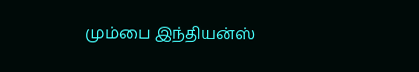மும்பை இந்தியன்ஸ்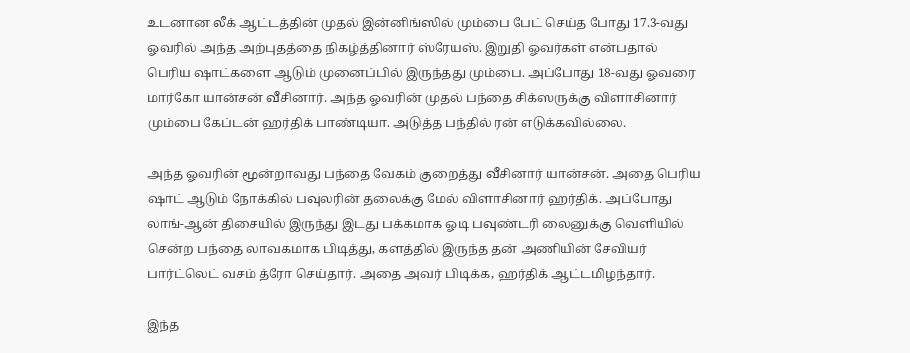உடனான லீக் ஆட்டத்தின் முதல் இன்னிங்ஸில் மும்பை பேட் செய்த போது 17.3-வது ஓவரில் அந்த அற்புதத்தை நிகழ்த்தினார் ஸ்ரேயஸ். இறுதி ஓவர்கள் என்பதால் பெரிய ஷாட்களை ஆடும் முனைப்பில் இருந்தது மும்பை. அப்போது 18-வது ஓவரை மார்கோ யான்சன் வீசினார். அந்த ஓவரின் முதல் பந்தை சிக்ஸருக்கு விளாசினார் மும்பை கேப்டன் ஹர்திக் பாண்டியா. அடுத்த பந்தில் ரன் எடுக்கவில்லை.

அந்த ஓவரின் மூன்றாவது பந்தை வேகம் குறைத்து வீசினார் யான்சன். அதை பெரிய ஷாட் ஆடும் நோக்கில் பவுலரின் தலைக்கு மேல் விளாசினார் ஹர்திக். அப்போது லாங்-ஆன் திசையில் இருந்து இடது பக்கமாக ஓடி பவுண்டரி லைனுக்கு வெளியில் சென்ற பந்தை லாவகமாக பிடித்து, களத்தில் இருந்த தன் அணியின் சேவியர் பார்ட்லெட் வசம் த்ரோ செய்தார். அதை அவர் பிடிக்க, ஹர்திக் ஆட்டமிழந்தார்.

இந்த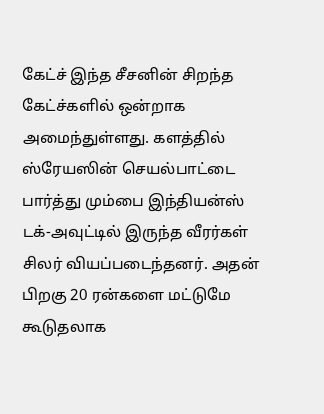கேட்ச் இந்த சீசனின் சிறந்த கேட்ச்களில் ஒன்றாக அமைந்துள்ளது. களத்தில் ஸ்ரேயஸின் செயல்பாட்டை பார்த்து மும்பை இந்தியன்ஸ் டக்-அவுட்டில் இருந்த வீரர்கள் சிலர் வியப்படைந்தனர். அதன் பிறகு 20 ரன்களை மட்டுமே கூடுதலாக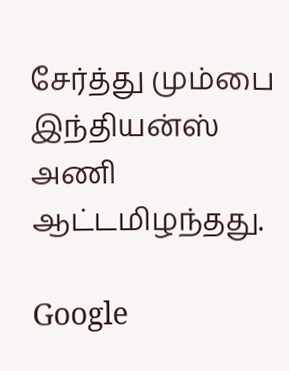சேர்த்து மும்பை இந்தியன்ஸ் அணி ஆட்டமிழந்தது.

Google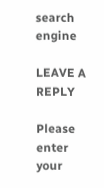search engine

LEAVE A REPLY

Please enter your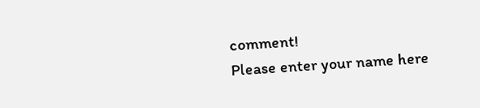comment!
Please enter your name here